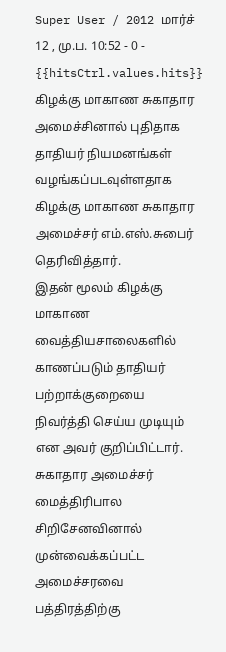Super User / 2012 மார்ச் 12 , மு.ப. 10:52 - 0 - {{hitsCtrl.values.hits}}
கிழக்கு மாகாண சுகாதார அமைச்சினால் புதிதாக தாதியர் நியமனங்கள் வழங்கப்படவுள்ளதாக கிழக்கு மாகாண சுகாதார அமைச்சர் எம்.எஸ்.சுபைர் தெரிவித்தார்.
இதன் மூலம் கிழக்கு மாகாண வைத்தியசாலைகளில் காணப்படும் தாதியர் பற்றாக்குறையை நிவர்த்தி செய்ய முடியும் என அவர் குறிப்பிட்டார்.
சுகாதார அமைச்சர் மைத்திரிபால சிறிசேனவினால் முன்வைக்கப்பட்ட அமைச்சரவை பத்திரத்திற்கு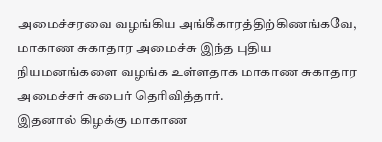அமைச்சரவை வழங்கிய அங்கீகாரத்திற்கிணங்கவே, மாகாண சுகாதார அமைச்சு இந்த புதிய நியமனங்களை வழங்க உள்ளதாக மாகாண சுகாதார அமைச்சர் சுபைர் தெரிவித்தார்.
இதனால் கிழக்கு மாகாண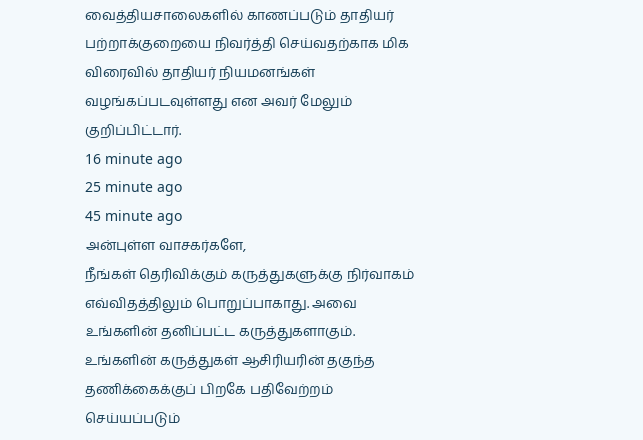வைத்தியசாலைகளில் காணப்படும் தாதியர் பற்றாக்குறையை நிவர்த்தி செய்வதற்காக மிக விரைவில் தாதியர் நியமனங்கள் வழங்கப்படவுள்ளது என அவர் மேலும் குறிப்பிட்டார்.
16 minute ago
25 minute ago
45 minute ago
அன்புள்ள வாசகர்களே,
நீங்கள் தெரிவிக்கும் கருத்துகளுக்கு நிர்வாகம் எவ்விதத்திலும் பொறுப்பாகாது. அவை உங்களின் தனிப்பட்ட கருத்துகளாகும். உங்களின் கருத்துகள் ஆசிரியரின் தகுந்த தணிக்கைக்குப் பிறகே பதிவேற்றம் செய்யப்படும்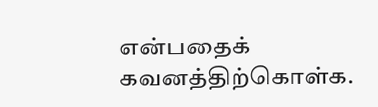என்பதைக் கவனத்திற்கொள்க.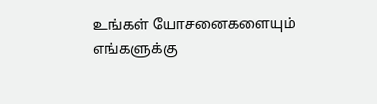உங்கள் யோசனைகளையும் எங்களுக்கு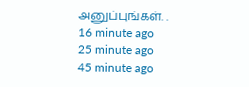அனுப்புங்கள். .
16 minute ago
25 minute ago
45 minute ago